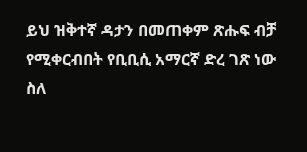ይህ ዝቅተኛ ዳታን በመጠቀም ጽሑፍ ብቻ የሚቀርብበት የቢቢሲ አማርኛ ድረ ገጽ ነው
ስለ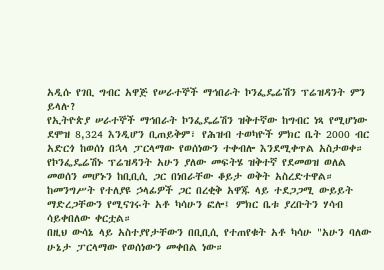አዲሱ የገቢ ግብር አዋጅ የሠራተኞች ማኅበራት ኮንፌዴሬሽን ፕሬዝዳንት ምን ይላሉ?
የኢትዮጵያ ሠራተኞች ማኅበራት ኮንፌዴሬሽን ዝቅተኛው ከግብር ነጻ የሚሆነው ደሞዝ 8,324 እንዲሆን ቢጠይቅም፣ የሕዝብ ተወካዮች ምክር ቤት 2000 ብር አድርጎ ከወሰነ በኋላ ፓርላማው የወሰነውን ተቀብሎ እንደሚቀጥል አስታወቀ።
የኮንፌዴሬሽኑ ፕሬዝዳንት አሁን ያለው መፍትሄ ዝቅተኛ የደመወዝ ወለል መወሰን መሆኑን ከቢቢሲ ጋር በነበራቸው ቆይታ ወቅት አስረድተዋል።
ከመንግሥት የተለያዩ ኃላፊዎች ጋር በረቂቅ አዋጁ ላይ ተደጋጋሚ ውይይት ማድረጋቸውን የሚናገሩት አቶ ካሳሁን ፎሎ፤ ምክር ቤቱ ያረቡትን ሃሳብ ሳይቀበለው ቀርቷል።
በዚህ ውሳኔ ላይ አስተያየታቸውን በቢቢሲ የተጠየቁት አቶ ካሳሁ "አሁን ባለው ሁኔታ ፓርላማው የወሰነውን መቀበል ነው።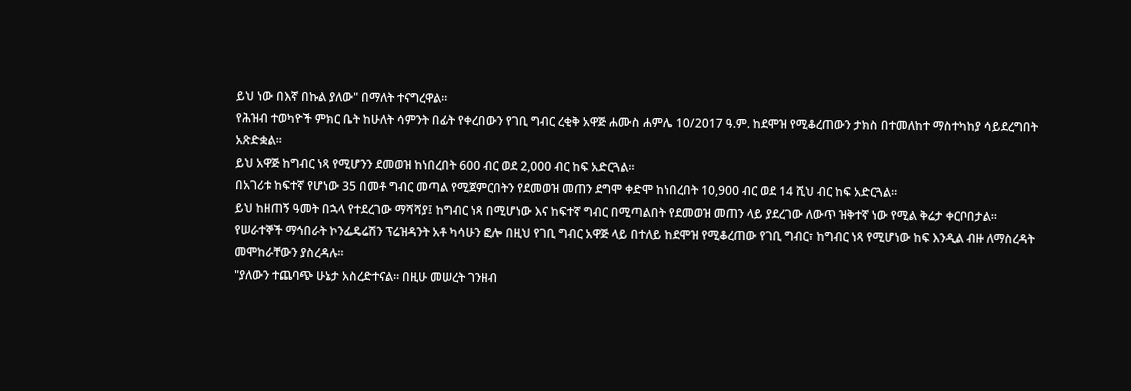ይህ ነው በእኛ በኩል ያለው" በማለት ተናግረዋል።
የሕዝብ ተወካዮች ምክር ቤት ከሁለት ሳምንት በፊት የቀረበውን የገቢ ግብር ረቂቅ አዋጅ ሐሙስ ሐምሌ 10/2017 ዓ.ም. ከደሞዝ የሚቆረጠውን ታክስ በተመለከተ ማስተካከያ ሳይደረግበት አጽድቋል።
ይህ አዋጅ ከግብር ነጻ የሚሆንን ደመወዝ ከነበረበት 600 ብር ወደ 2,000 ብር ከፍ አድርጓል።
በአገሪቱ ከፍተኛ የሆነው 35 በመቶ ግብር መጣል የሚጀምርበትን የደመወዝ መጠን ደግሞ ቀድሞ ከነበረበት 10,900 ብር ወደ 14 ሺህ ብር ከፍ አድርጓል።
ይህ ከዘጠኝ ዓመት በኋላ የተደረገው ማሻሻያ፤ ከግብር ነጻ በሚሆነው እና ከፍተኛ ግብር በሚጣልበት የደመወዝ መጠን ላይ ያደረገው ለውጥ ዝቅተኛ ነው የሚል ቅሬታ ቀርቦበታል።
የሠራተኞች ማኅበራት ኮንፌዴሬሽን ፕሬዝዳንት አቶ ካሳሁን ፎሎ በዚህ የገቢ ግብር አዋጅ ላይ በተለይ ከደሞዝ የሚቆረጠው የገቢ ግብር፣ ከግብር ነጻ የሚሆነው ከፍ እንዲል ብዙ ለማስረዳት መሞከራቸውን ያስረዳሉ።
"ያለውን ተጨባጭ ሁኔታ አስረድተናል። በዚሁ መሠረት ገንዘብ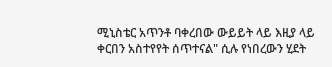ሚኒስቴር አጥንቶ ባቀረበው ውይይት ላይ እዚያ ላይ ቀርበን አስተየየት ሰጥተናል" ሲሉ የነበረውን ሂደት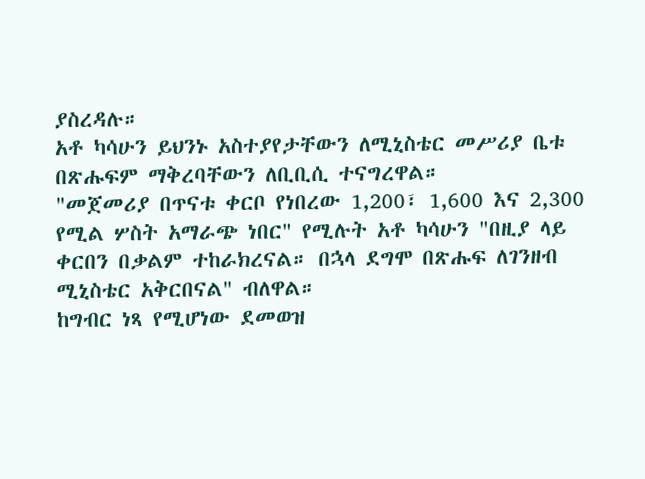ያስረዳሉ።
አቶ ካሳሁን ይህንኑ አስተያየታቸውን ለሚኒስቴር መሥሪያ ቤቱ በጽሑፍም ማቅረባቸውን ለቢቢሲ ተናግረዋል።
"መጀመሪያ በጥናቱ ቀርቦ የነበረው 1,200፣ 1,600 እና 2,300 የሚል ሦስት አማራጭ ነበር" የሚሉት አቶ ካሳሁን "በዚያ ላይ ቀርበን በቃልም ተከራክረናል። በኋላ ደግሞ በጽሑፍ ለገንዘብ ሚኒስቴር አቅርበናል" ብለዋል።
ከግብር ነጻ የሚሆነው ደመወዝ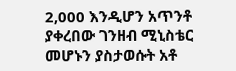2,000 እንዲሆን አጥንቶ ያቀረበው ገንዘብ ሚኒስቴር መሆኑን ያስታወሱት አቶ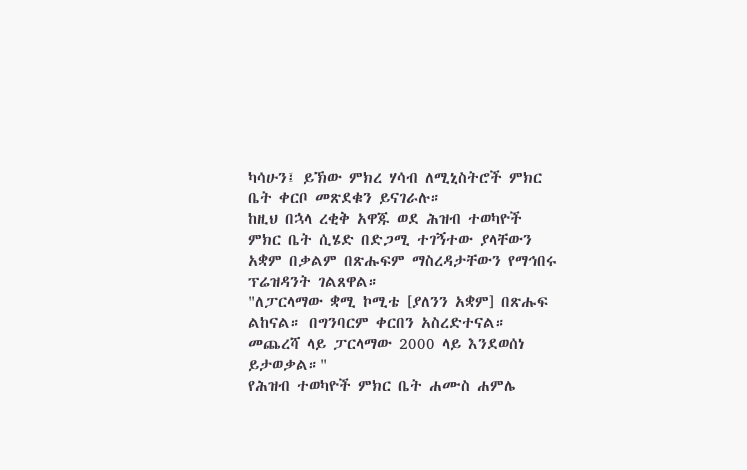ካሳሁን፤ ይኽው ምክረ ሃሳብ ለሚኒስትሮች ምክር ቤት ቀርቦ መጽደቁን ይናገራሉ።
ከዚህ በኋላ ረቂቅ አዋጁ ወደ ሕዝብ ተወካዮች ምክር ቤት ሲሄድ በድጋሚ ተገኝተው ያላቸውን አቋም በቃልም በጽሑፍም ማስረዳታቸውን የማኅበሩ ፕሬዝዳንት ገልጸዋል።
"ለፓርላማው ቋሚ ኮሚቴ [ያለንን አቋም] በጽሑፍ ልከናል። በግንባርም ቀርበን አስረድተናል። መጨረሻ ላይ ፓርላማው 2000 ላይ እንደወሰነ ይታወቃል።"
የሕዝብ ተወካዮች ምክር ቤት ሐሙስ ሐምሌ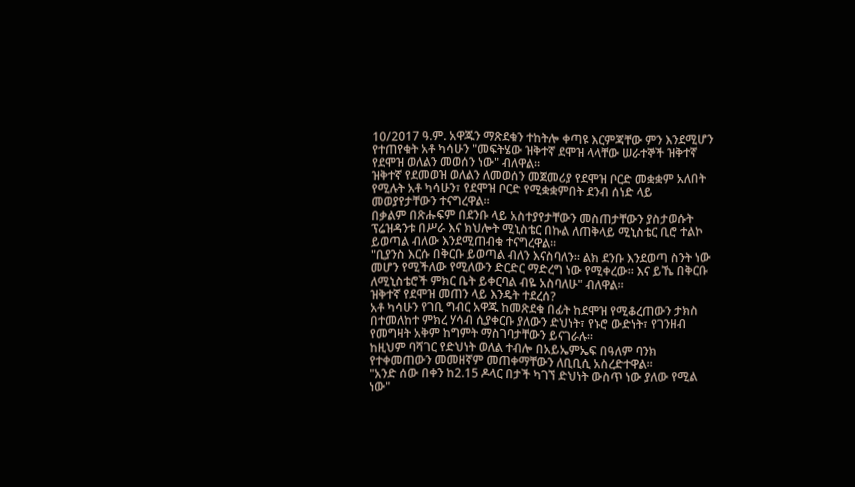10/2017 ዓ.ም. አዋጁን ማጽደቁን ተከትሎ ቀጣዩ እርምጃቸው ምን እንደሚሆን የተጠየቁት አቶ ካሳሁን "መፍትሄው ዝቅተኛ ደሞዝ ላላቸው ሠራተኞች ዝቅተኛ የደሞዝ ወለልን መወሰን ነው" ብለዋል።
ዝቅተኛ የደመወዝ ወለልን ለመወሰን መጀመሪያ የደሞዝ ቦርድ መቋቋም አለበት የሚሉት አቶ ካሳሁን፣ የደሞዝ ቦርድ የሚቋቋምበት ደንብ ሰነድ ላይ መወያየታቸውን ተናግረዋል።
በቃልም በጽሑፍም በደንቡ ላይ አስተያየታቸውን መስጠታቸውን ያስታወሱት ፕሬዝዳንቱ በሥራ እና ክህሎት ሚኒስቴር በኩል ለጠቅላይ ሚኒስቴር ቢሮ ተልኮ ይወጣል ብለው እንደሚጠብቁ ተናግረዋል።
"ቢያንስ እርሱ በቅርቡ ይወጣል ብለን እናስባለን። ልክ ደንቡ እንደወጣ ስንት ነው መሆን የሚችለው የሚለውን ድርድር ማድረግ ነው የሚቀረው። እና ይኼ በቅርቡ ለሚኒስቴሮች ምክር ቤት ይቀርባል ብዬ አስባለሁ" ብለዋል።
ዝቅተኛ የደሞዝ መጠን ላይ እንዴት ተደረሰ?
አቶ ካሳሁን የገቢ ግብር አዋጁ ከመጽደቁ በፊት ከደሞዝ የሚቆረጠውን ታክስ በተመለከተ ምክረ ሃሳብ ሲያቀርቡ ያለውን ድህነት፣ የኑሮ ውድነት፣ የገንዘብ የመግዛት አቅም ከግምት ማስገባታቸውን ይናገራሉ።
ከዚህም ባሻገር የድህነት ወለል ተብሎ በአይኤምኤፍ በዓለም ባንክ የተቀመጠውን መመዘኛም መጠቀማቸውን ለቢቢሲ አስረድተዋል።
"አንድ ሰው በቀን ከ2.15 ዶላር በታች ካገኘ ድህነት ውስጥ ነው ያለው የሚል ነው"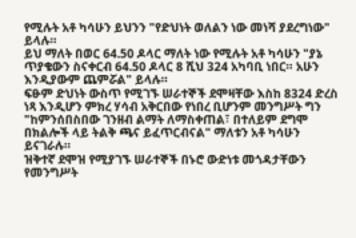የሚሉት አቶ ካሳሁን ይህንን "የድህነት ወለልን ነው መነሻ ያደረግነው" ይላሉ።
ይህ ማለት በወር 64.50 ዶላር ማለት ነው የሚሉት አቶ ካሳሁን "ያኔ ጥያቄውን ስናቀርብ 64.50 ዶላር 8 ሺህ 324 አካባቢ ነበር። አሁን እንዲያውም ጨምሯል" ይላሉ።
ፍፁም ድህነት ውስጥ የሚገኙ ሠራተኞች ደሞዛቸው እስከ 8324 ድረስ ነጻ እንዲሆን ምክረ ሃሳብ አቅርበው የነበረ ቢሆንም መንግሥት ግን "ከምንሰበስበው ገንዘብ ልማት ለማስቀጠል፣ በተለይም ደግሞ በክልሎች ላይ ትልቅ ጫና ይፈጥርብናል" ማለቱን አቶ ካሳሁን ይናገራሉ።
ዝቅተኛ ደሞዝ የሚያገኙ ሠራተኞች በኑሮ ውድነቱ መጎዳታቸውን የመንግሥት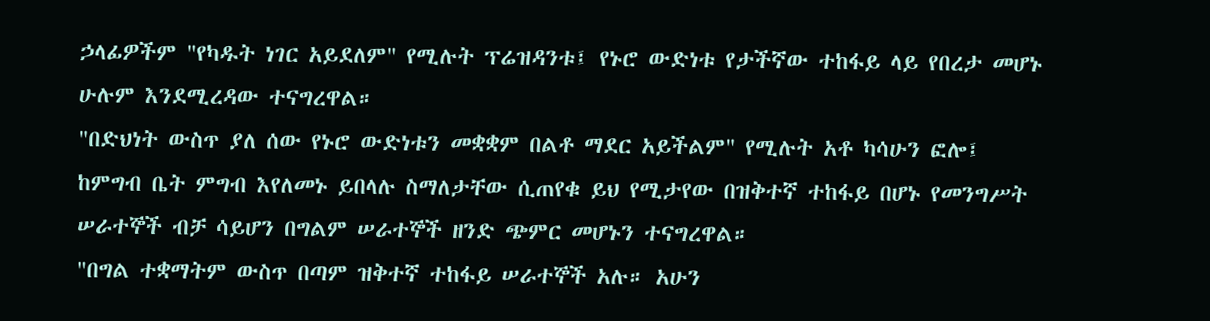ኃላፊዎችም "የካዱት ነገር አይደለም" የሚሉት ፕሬዝዳንቱ፤ የኑሮ ውድነቱ የታችኛው ተከፋይ ላይ የበረታ መሆኑ ሁሉም እንደሚረዳው ተናግረዋል።
"በድህነት ውስጥ ያለ ሰው የኑሮ ውድነቱን መቋቋም በልቶ ማደር አይችልም" የሚሉት አቶ ካሳሁን ፎሎ፤ ከምግብ ቤት ምግብ እየለመኑ ይበላሉ ስማለታቸው ሲጠየቁ ይህ የሚታየው በዝቅተኛ ተከፋይ በሆኑ የመንግሥት ሠራተኞች ብቻ ሳይሆን በግልም ሠራተኞች ዘንድ ጭምር መሆኑን ተናግረዋል።
"በግል ተቋማትም ውስጥ በጣም ዝቅተኛ ተከፋይ ሠራተኞች አሉ። አሁን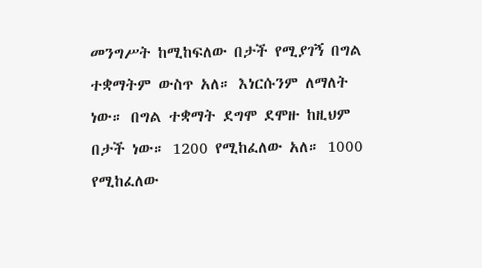መንግሥት ከሚከፍለው በታች የሚያገኝ በግል ተቋማትም ውስጥ አለ። እነርሱንም ለማለት ነው። በግል ተቋማት ደግሞ ደሞዙ ከዚህም በታች ነው። 1200 የሚከፈለው አለ። 1000 የሚከፈለው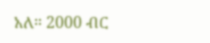አለ። 2000 ብር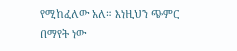የሚከፈለው አለ። እነዚህን ጭምር በማየት ነው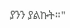ያንን ያልኩት።"